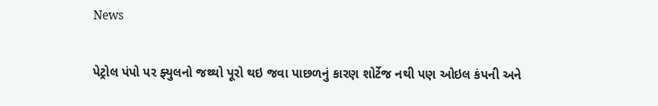News

પેટ્રોલ પંપો પર ફ્યુલનો જથ્થો પૂરો થઇ જવા પાછળનું કારણ શોર્ટેજ નથી પણ ઓઇલ કંપની અને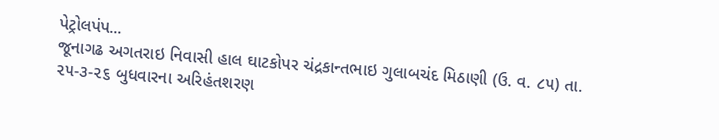પેટ્રોલપંપ...
જૂનાગઢ અગતરાઇ નિવાસી હાલ ઘાટકોપર ચંદ્રકાન્તભાઇ ગુલાબચંદ મિઠાણી (ઉ. વ. ૮૫) તા. ૨૫-૩-૨૬ બુધવારના અરિહંતશરણ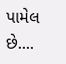પામેલ છે....